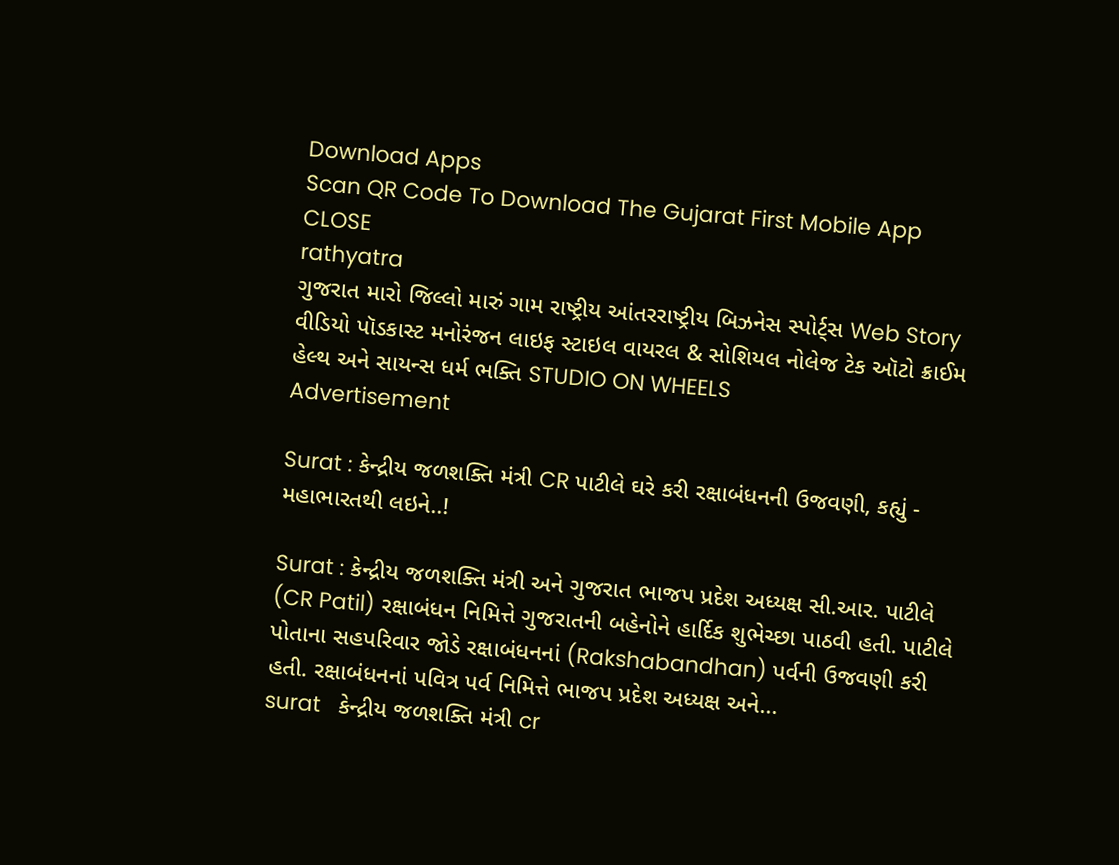Download Apps
Scan QR Code To Download The Gujarat First Mobile App CLOSE
rathyatra
ગુજરાત મારો જિલ્લો મારું ગામ રાષ્ટ્રીય આંતરરાષ્ટ્રીય બિઝનેસ સ્પોર્ટ્સ Web Story વીડિયો પૉડકાસ્ટ મનોરંજન લાઇફ સ્ટાઇલ વાયરલ & સોશિયલ નોલેજ ટેક ઑટો ક્રાઈમ હેલ્થ અને સાયન્સ ધર્મ ભક્તિ STUDIO ON WHEELS
Advertisement

Surat : કેન્દ્રીય જળશક્તિ મંત્રી CR પાટીલે ઘરે કરી રક્ષાબંધનની ઉજવણી, કહ્યું - મહાભારતથી લઇને..!

Surat : કેન્દ્રીય જળશક્તિ મંત્રી અને ગુજરાત ભાજપ પ્રદેશ અધ્યક્ષ સી.આર. પાટીલે (CR Patil) રક્ષાબંધન નિમિત્તે ગુજરાતની બહેનોને હાર્દિક શુભેચ્છા પાઠવી હતી. પાટીલે પોતાના સહપરિવાર જોડે રક્ષાબંધનનાં (Rakshabandhan) પર્વની ઉજવણી કરી હતી. રક્ષાબંધનનાં પવિત્ર પર્વ નિમિત્તે ભાજપ પ્રદેશ અધ્યક્ષ અને...
surat   કેન્દ્રીય જળશક્તિ મંત્રી cr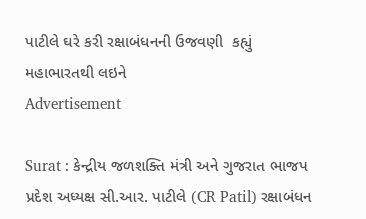પાટીલે ઘરે કરી રક્ષાબંધનની ઉજવણી  કહ્યું   મહાભારતથી લઇને
Advertisement

Surat : કેન્દ્રીય જળશક્તિ મંત્રી અને ગુજરાત ભાજપ પ્રદેશ અધ્યક્ષ સી.આર. પાટીલે (CR Patil) રક્ષાબંધન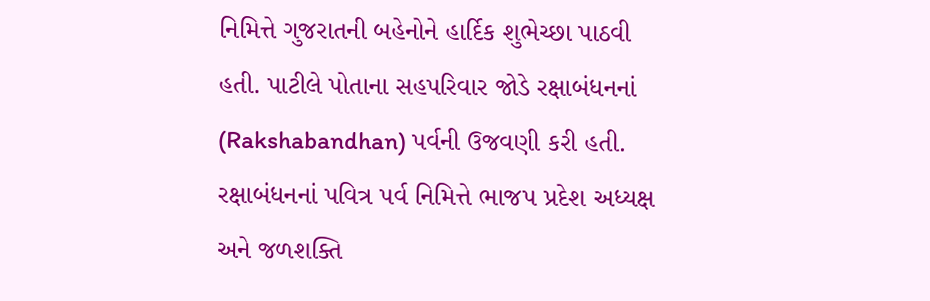નિમિત્તે ગુજરાતની બહેનોને હાર્દિક શુભેચ્છા પાઠવી હતી. પાટીલે પોતાના સહપરિવાર જોડે રક્ષાબંધનનાં (Rakshabandhan) પર્વની ઉજવણી કરી હતી. રક્ષાબંધનનાં પવિત્ર પર્વ નિમિત્તે ભાજપ પ્રદેશ અધ્યક્ષ અને જળશક્તિ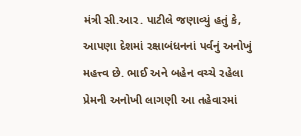મંત્રી સી.આર. પાટીલે જણાવ્યું હતું કે, આપણા દેશમાં રક્ષાબંધનનાં પર્વનું અનોખું મહત્ત્વ છે. ભાઈ અને બહેન વચ્ચે રહેલા પ્રેમની અનોખી લાગણી આ તહેવારમાં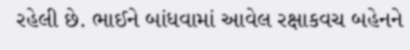રહેલી છે. ભાઈને બાંધવામાં આવેલ રક્ષાકવચ બહેનને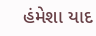હંમેશા યાદ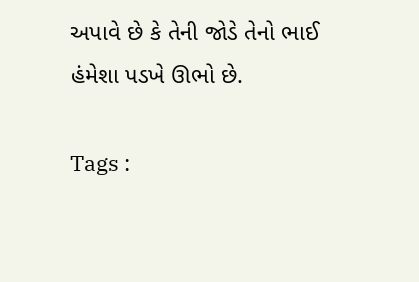અપાવે છે કે તેની જોડે તેનો ભાઈ હંમેશા પડખે ઊભો છે.

Tags :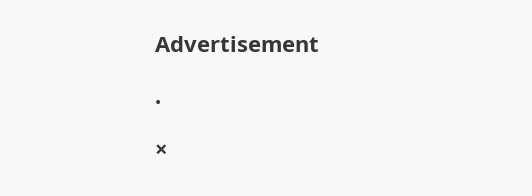Advertisement

.

×